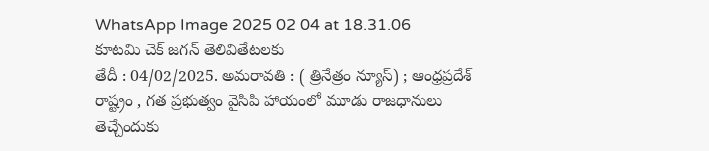WhatsApp Image 2025 02 04 at 18.31.06
కూటమి చెక్ జగన్ తెలివితేటలకు
తేదీ : 04/02/2025. అమరావతి : ( త్రినేత్రం న్యూస్) ; ఆంధ్రప్రదేశ్ రాష్ట్రం , గత ప్రభుత్వం వైసిపి హాయంలో మూడు రాజధానులు తెచ్చేందుకు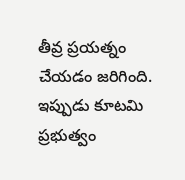తీవ్ర ప్రయత్నం చేయడం జరిగింది. ఇప్పుడు కూటమి ప్రభుత్వం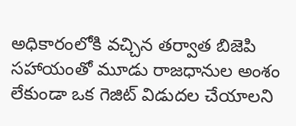అధికారంలోకి వచ్చిన తర్వాత బిజెపి సహాయంతో మూడు రాజధానుల అంశం లేకుండా ఒక గెజిట్ విడుదల చేయాలని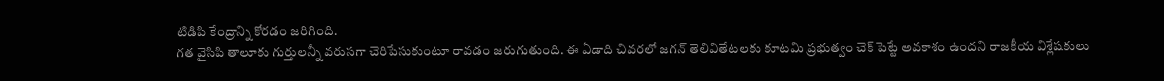టిడిపి కేంద్రాన్ని కోరడం జరిగింది.
గత వైసిపి తాలూకు గుర్తులన్నీ వరుసగా చెరిపేసుకుంటూ రావడం జరుగుతుంది. ఈ ఏడాది చివరలో జగన్ తెలివితేటలకు కూటమి ప్రభుత్వం చెక్ పెట్టే అవకాశం ఉందని రాజకీయ విశ్లేషకులు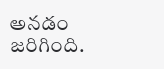అనడం జరిగింది.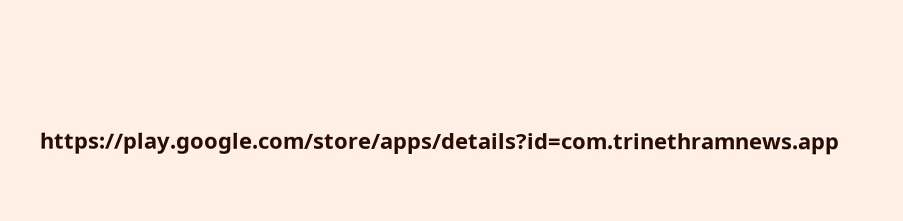https://play.google.com/store/apps/details?id=com.trinethramnews.app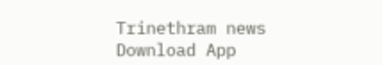Trinethram news
Download App